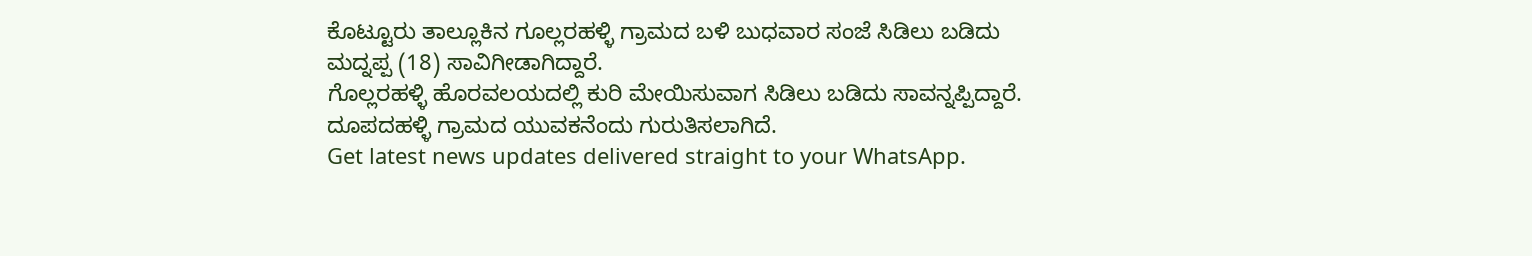ಕೊಟ್ಟೂರು ತಾಲ್ಲೂಕಿನ ಗೂಲ್ಲರಹಳ್ಳಿ ಗ್ರಾಮದ ಬಳಿ ಬುಧವಾರ ಸಂಜೆ ಸಿಡಿಲು ಬಡಿದು ಮದ್ನಪ್ಪ (18) ಸಾವಿಗೀಡಾಗಿದ್ದಾರೆ.
ಗೊಲ್ಲರಹಳ್ಳಿ ಹೊರವಲಯದಲ್ಲಿ ಕುರಿ ಮೇಯಿಸುವಾಗ ಸಿಡಿಲು ಬಡಿದು ಸಾವನ್ನಪ್ಪಿದ್ದಾರೆ.
ದೂಪದಹಳ್ಳಿ ಗ್ರಾಮದ ಯುವಕನೆಂದು ಗುರುತಿಸಲಾಗಿದೆ.
Get latest news updates delivered straight to your WhatsApp.